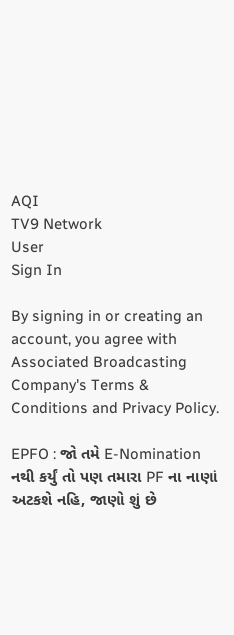AQI
TV9 Network
User
Sign In

By signing in or creating an account, you agree with Associated Broadcasting Company's Terms & Conditions and Privacy Policy.

EPFO : જો તમે E-Nomination નથી કર્યું તો પણ તમારા PF ના નાણાં અટકશે નહિ, જાણો શું છે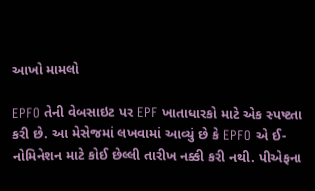આખો મામલો

EPFO તેની વેબસાઇટ પર EPF ખાતાધારકો માટે એક સ્પષ્ટતા કરી છે. આ મેસેજમાં લખવામાં આવ્યું છે કે EPFO એ ઈ-નોમિનેશન માટે કોઈ છેલ્લી તારીખ નક્કી કરી નથી. પીએફના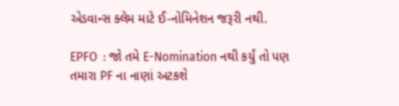એડવાન્સ ક્લેમ માટે ઈ-નોમિનેશન જરૂરી નથી.

EPFO  : જો તમે E-Nomination નથી કર્યું તો પણ તમારા PF ના નાણાં અટકશે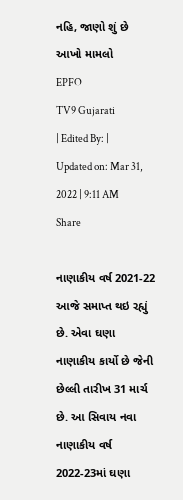નહિ, જાણો શું છે આખો મામલો
EPFO
TV9 Gujarati
| Edited By: | Updated on: Mar 31, 2022 | 9:11 AM
Share

નાણાકીય વર્ષ 2021-22 આજે સમાપ્ત થઇ રહ્યું છે. એવા ઘણા નાણાકીય કાર્યો છે જેની છેલ્લી તારીખ 31 માર્ચ છે. આ સિવાય નવા નાણાકીય વર્ષ 2022-23માં ઘણા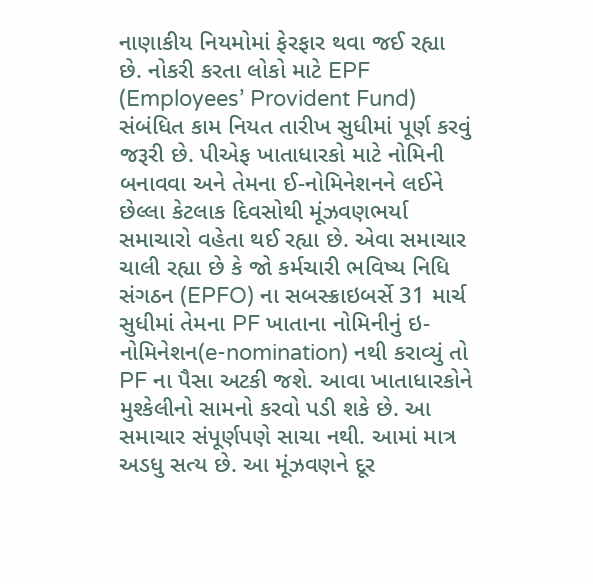નાણાકીય નિયમોમાં ફેરફાર થવા જઈ રહ્યા છે. નોકરી કરતા લોકો માટે EPF (Employees’ Provident Fund) સંબંધિત કામ નિયત તારીખ સુધીમાં પૂર્ણ કરવું જરૂરી છે. પીએફ ખાતાધારકો માટે નોમિની બનાવવા અને તેમના ઈ-નોમિનેશનને લઈને છેલ્લા કેટલાક દિવસોથી મૂંઝવણભર્યા સમાચારો વહેતા થઈ રહ્યા છે. એવા સમાચાર ચાલી રહ્યા છે કે જો કર્મચારી ભવિષ્ય નિધિ સંગઠન (EPFO) ના સબસ્ક્રાઇબર્સે 31 માર્ચ સુધીમાં તેમના PF ખાતાના નોમિનીનું ઇ-નોમિનેશન(e-nomination) નથી કરાવ્યું તો PF ના પૈસા અટકી જશે. આવા ખાતાધારકોને મુશ્કેલીનો સામનો કરવો પડી શકે છે. આ સમાચાર સંપૂર્ણપણે સાચા નથી. આમાં માત્ર અડધુ સત્ય છે. આ મૂંઝવણને દૂર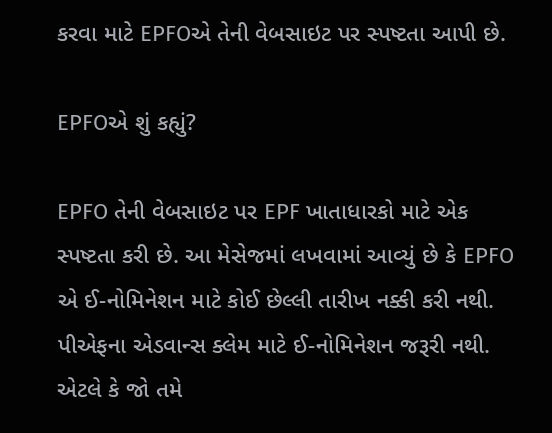કરવા માટે EPFOએ તેની વેબસાઇટ પર સ્પષ્ટતા આપી છે.

EPFOએ શું કહ્યું?

EPFO તેની વેબસાઇટ પર EPF ખાતાધારકો માટે એક સ્પષ્ટતા કરી છે. આ મેસેજમાં લખવામાં આવ્યું છે કે EPFO એ ઈ-નોમિનેશન માટે કોઈ છેલ્લી તારીખ નક્કી કરી નથી. પીએફના એડવાન્સ ક્લેમ માટે ઈ-નોમિનેશન જરૂરી નથી. એટલે કે જો તમે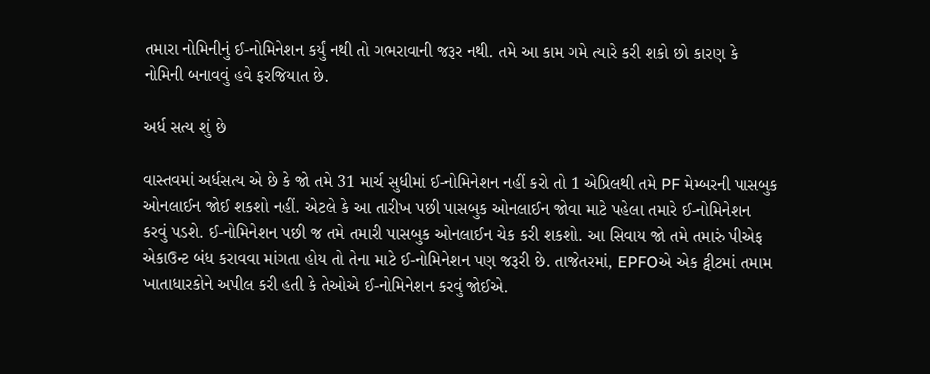તમારા નોમિનીનું ઈ-નોમિનેશન કર્યું નથી તો ગભરાવાની જરૂર નથી. તમે આ કામ ગમે ત્યારે કરી શકો છો કારણ કે નોમિની બનાવવું હવે ફરજિયાત છે.

અર્ધ સત્ય શું છે

વાસ્તવમાં અર્ધસત્ય એ છે કે જો તમે 31 માર્ચ સુધીમાં ઈ-નોમિનેશન નહીં કરો તો 1 એપ્રિલથી તમે PF મેમ્બરની પાસબુક ઓનલાઈન જોઈ શકશો નહીં. એટલે કે આ તારીખ પછી પાસબુક ઓનલાઈન જોવા માટે પહેલા તમારે ઈ-નોમિનેશન કરવું પડશે. ઈ-નોમિનેશન પછી જ તમે તમારી પાસબુક ઓનલાઈન ચેક કરી શકશો. આ સિવાય જો તમે તમારું પીએફ એકાઉન્ટ બંધ કરાવવા માંગતા હોય તો તેના માટે ઈ-નોમિનેશન પણ જરૂરી છે. તાજેતરમાં, EPFOએ એક ટ્વીટમાં તમામ ખાતાધારકોને અપીલ કરી હતી કે તેઓએ ઈ-નોમિનેશન કરવું જોઈએ.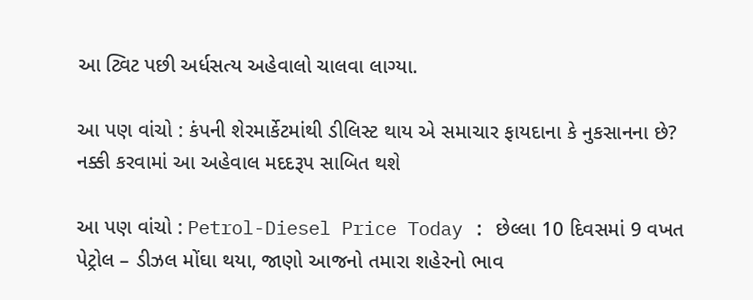આ ટ્વિટ પછી અર્ધસત્ય અહેવાલો ચાલવા લાગ્યા.

આ પણ વાંચો : કંપની શેરમાર્કેટમાંથી ડીલિસ્ટ થાય એ સમાચાર ફાયદાના કે નુકસાનના છે? નક્કી કરવામાં આ અહેવાલ મદદરૂપ સાબિત થશે

આ પણ વાંચો : Petrol-Diesel Price Today : છેલ્લા 10 દિવસમાં 9 વખત પેટ્રોલ – ડીઝલ મોંઘા થયા, જાણો આજનો તમારા શહેરનો ભાવ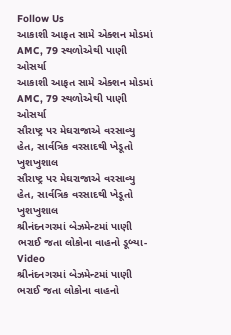Follow Us
આકાશી આફત સામે એક્શન મોડમાં AMC, 79 સ્થળોએથી પાણી ઓસર્યા
આકાશી આફત સામે એક્શન મોડમાં AMC, 79 સ્થળોએથી પાણી ઓસર્યા
સૌરાષ્ટ્ર પર મેઘરાજાએ વરસાવ્યુ હેત, સાર્વત્રિક વરસાદથી ખેડૂતો ખુશખુશાલ
સૌરાષ્ટ્ર પર મેઘરાજાએ વરસાવ્યુ હેત, સાર્વત્રિક વરસાદથી ખેડૂતો ખુશખુશાલ
શ્રીનંદનગરમાં બેઝમેન્ટમાં પાણી ભરાઈ જતા લોકોના વાહનો ડૂબ્યા- Video
શ્રીનંદનગરમાં બેઝમેન્ટમાં પાણી ભરાઈ જતા લોકોના વાહનો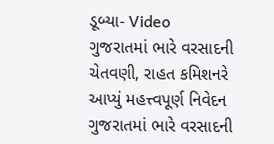ડૂબ્યા- Video
ગુજરાતમાં ભારે વરસાદની ચેતવણી, રાહત કમિશનરે આપ્યું મહત્ત્વપૂર્ણ નિવેદન
ગુજરાતમાં ભારે વરસાદની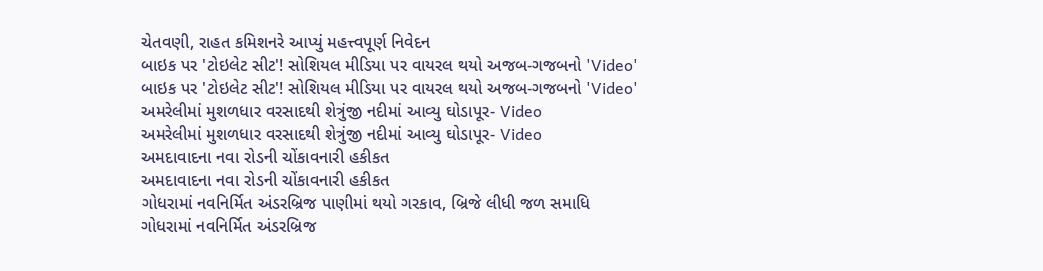ચેતવણી, રાહત કમિશનરે આપ્યું મહત્ત્વપૂર્ણ નિવેદન
બાઇક પર 'ટોઇલેટ સીટ'! સોશિયલ મીડિયા પર વાયરલ થયો અજબ-ગજબનો 'Video'
બાઇક પર 'ટોઇલેટ સીટ'! સોશિયલ મીડિયા પર વાયરલ થયો અજબ-ગજબનો 'Video'
અમરેલીમાં મુશળધાર વરસાદથી શેત્રુંજી નદીમાં આવ્યુ ઘોડાપૂર- Video
અમરેલીમાં મુશળધાર વરસાદથી શેત્રુંજી નદીમાં આવ્યુ ઘોડાપૂર- Video
અમદાવાદના નવા રોડની ચોંકાવનારી હકીકત
અમદાવાદના નવા રોડની ચોંકાવનારી હકીકત
ગોધરામાં નવનિર્મિત અંડરબ્રિજ પાણીમાં થયો ગરકાવ, બ્રિજે લીધી જળ સમાધિ
ગોધરામાં નવનિર્મિત અંડરબ્રિજ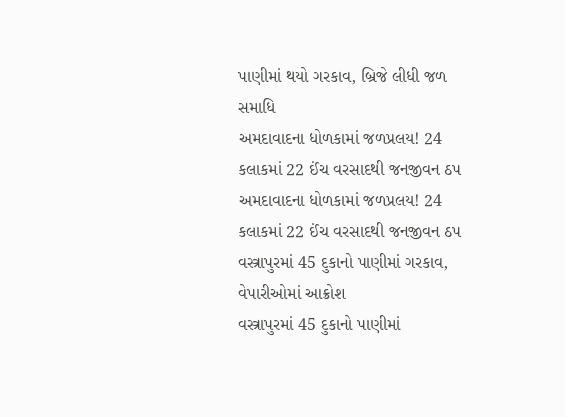પાણીમાં થયો ગરકાવ, બ્રિજે લીધી જળ સમાધિ
અમદાવાદના ધોળકામાં જળપ્રલય! 24 કલાકમાં 22 ઈંચ વરસાદથી જનજીવન ઠપ
અમદાવાદના ધોળકામાં જળપ્રલય! 24 કલાકમાં 22 ઈંચ વરસાદથી જનજીવન ઠપ
વસ્ત્રાપુરમાં 45 દુકાનો પાણીમાં ગરકાવ, વેપારીઓમાં આક્રોશ
વસ્ત્રાપુરમાં 45 દુકાનો પાણીમાં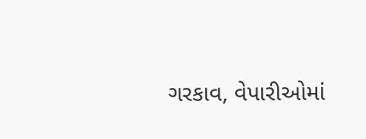ગરકાવ, વેપારીઓમાં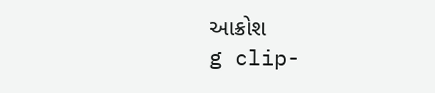આક્રોશ
g clip-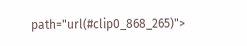path="url(#clip0_868_265)">